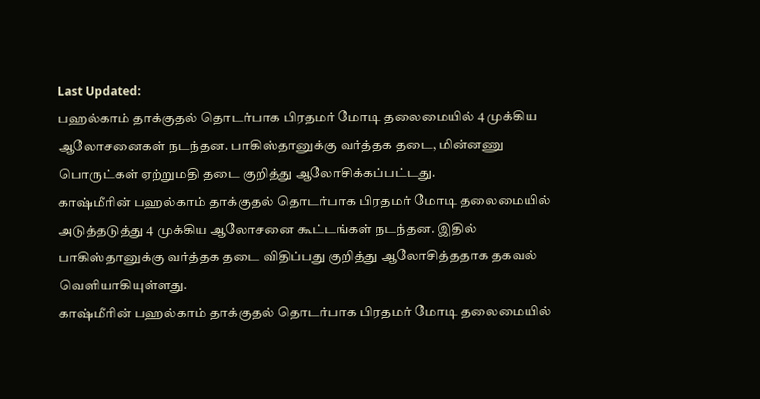Last Updated:
பஹல்காம் தாக்குதல் தொடர்பாக பிரதமர் மோடி தலைமையில் 4 முக்கிய ஆலோசனைகள் நடந்தன. பாகிஸ்தானுக்கு வர்த்தக தடை, மின்னணு பொருட்கள் ஏற்றுமதி தடை குறித்து ஆலோசிக்கப்பட்டது.
காஷ்மீரின் பஹல்காம் தாக்குதல் தொடர்பாக பிரதமர் மோடி தலைமையில் அடுத்தடுத்து 4 முக்கிய ஆலோசனை கூட்டங்கள் நடந்தன. இதில் பாகிஸ்தானுக்கு வர்த்தக தடை விதிப்பது குறித்து ஆலோசித்ததாக தகவல் வெளியாகியுள்ளது.
காஷ்மீரின் பஹல்காம் தாக்குதல் தொடர்பாக பிரதமர் மோடி தலைமையில்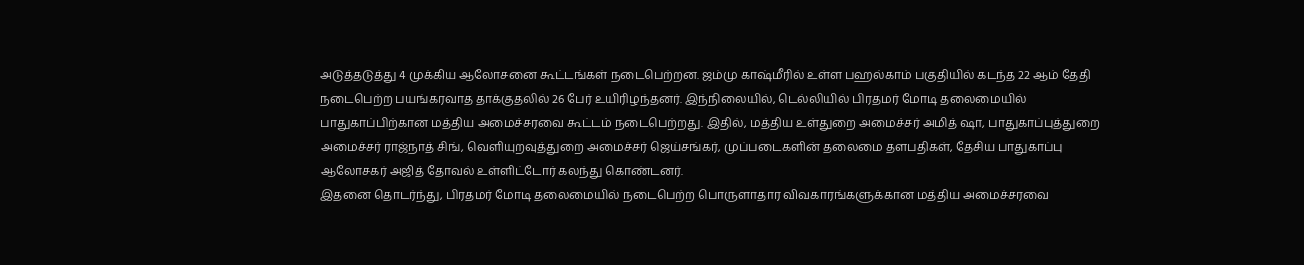அடுத்தடுத்து 4 முக்கிய ஆலோசனை கூட்டங்கள் நடைபெற்றன. ஜம்மு காஷ்மீரில் உள்ள பஹல்காம் பகுதியில் கடந்த 22 ஆம் தேதி நடைபெற்ற பயங்கரவாத தாக்குதலில் 26 பேர் உயிரிழந்தனர். இந்நிலையில், டெல்லியில் பிரதமர் மோடி தலைமையில் பாதுகாப்பிற்கான மத்திய அமைச்சரவை கூட்டம் நடைபெற்றது. இதில், மத்திய உள்துறை அமைச்சர் அமித் ஷா, பாதுகாப்புத்துறை அமைச்சர் ராஜ்நாத் சிங், வெளியுறவுத்துறை அமைச்சர் ஜெய்சங்கர், முப்படைகளின் தலைமை தளபதிகள், தேசிய பாதுகாப்பு ஆலோசகர் அஜித் தோவல் உள்ளிட்டோர் கலந்து கொண்டனர்.
இதனை தொடர்ந்து, பிரதமர் மோடி தலைமையில் நடைபெற்ற பொருளாதார விவகாரங்களுக்கான மத்திய அமைச்சரவை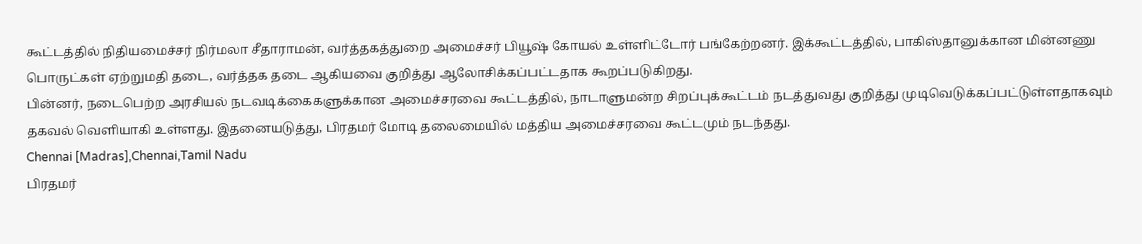கூட்டத்தில் நிதியமைச்சர் நிர்மலா சீதாராமன், வர்த்தகத்துறை அமைச்சர் பியூஷ் கோயல் உள்ளிட்டோர் பங்கேற்றனர். இக்கூட்டத்தில், பாகிஸ்தானுக்கான மின்னணு பொருட்கள் ஏற்றுமதி தடை, வர்த்தக தடை ஆகியவை குறித்து ஆலோசிக்கப்பட்டதாக கூறப்படுகிறது.
பின்னர், நடைபெற்ற அரசியல் நடவடிக்கைகளுக்கான அமைச்சரவை கூட்டத்தில், நாடாளுமன்ற சிறப்புக்கூட்டம் நடத்துவது குறித்து முடிவெடுக்கப்பட்டுள்ளதாகவும் தகவல் வெளியாகி உள்ளது. இதனையடுத்து, பிரதமர் மோடி தலைமையில் மத்திய அமைச்சரவை கூட்டமும் நடந்தது.
Chennai [Madras],Chennai,Tamil Nadu
பிரதமர்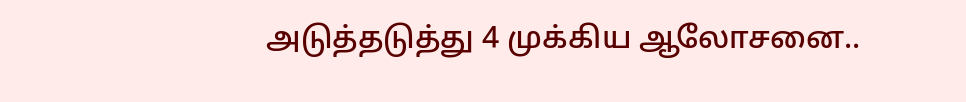அடுத்தடுத்து 4 முக்கிய ஆலோசனை..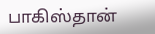பாகிஸ்தான்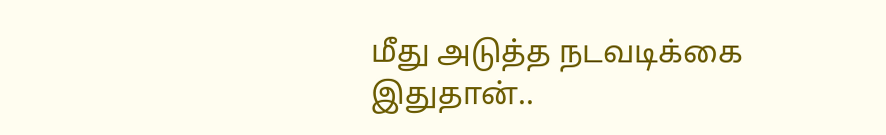மீது அடுத்த நடவடிக்கை இதுதான்..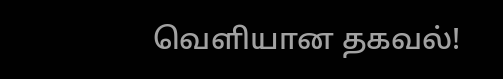வெளியான தகவல்!